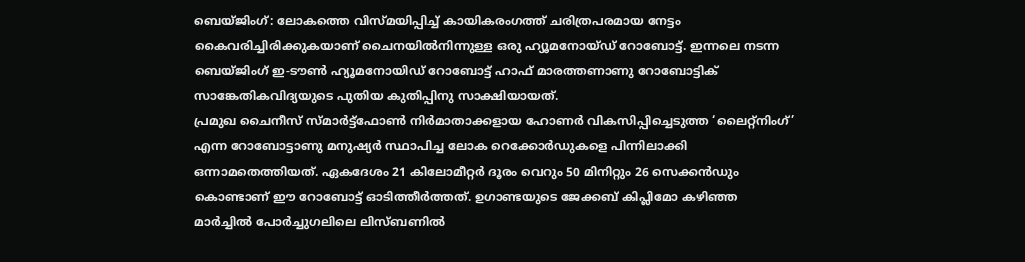ബെയ്ജിംഗ്: ലോകത്തെ വിസ്മയിപ്പിച്ച് കായികരംഗത്ത് ചരിത്രപരമായ നേട്ടം കൈവരിച്ചിരിക്കുകയാണ് ചൈനയിൽനിന്നുള്ള ഒരു ഹ്യൂമനോയ്ഡ് റോബോട്ട്. ഇന്നലെ നടന്ന ബെയ്ജിംഗ് ഇ-ടൗൺ ഹ്യൂമനോയിഡ് റോബോട്ട് ഹാഫ് മാരത്തണാണു റോബോട്ടിക് സാങ്കേതികവിദ്യയുടെ പുതിയ കുതിപ്പിനു സാക്ഷിയായത്.
പ്രമുഖ ചൈനീസ് സ്മാർട്ട്ഫോൺ നിർമാതാക്കളായ ഹോണർ വികസിപ്പിച്ചെടുത്ത ‘ലൈറ്റ്നിംഗ്’ എന്ന റോബോട്ടാണു മനുഷ്യർ സ്ഥാപിച്ച ലോക റെക്കോർഡുകളെ പിന്നിലാക്കി ഒന്നാമതെത്തിയത്. ഏകദേശം 21 കിലോമീറ്റർ ദൂരം വെറും 50 മിനിറ്റും 26 സെക്കൻഡും കൊണ്ടാണ് ഈ റോബോട്ട് ഓടിത്തീർത്തത്. ഉഗാണ്ടയുടെ ജേക്കബ് കിപ്ലിമോ കഴിഞ്ഞ മാർച്ചിൽ പോർച്ചുഗലിലെ ലിസ്ബണിൽ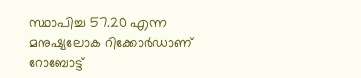സ്ഥാപിച്ച 57.20 എന്ന മനുഷ്യലോക റിക്കോർഡാണ് റോബോട്ട്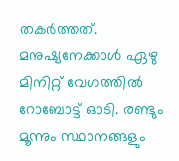തകർത്തത്. മനുഷ്യനേക്കാൾ ഏഴു മിനിറ്റ് വേഗത്തിൽ റോബോട്ട് ഓടി. രണ്ടും മൂന്നും സ്ഥാനങ്ങളും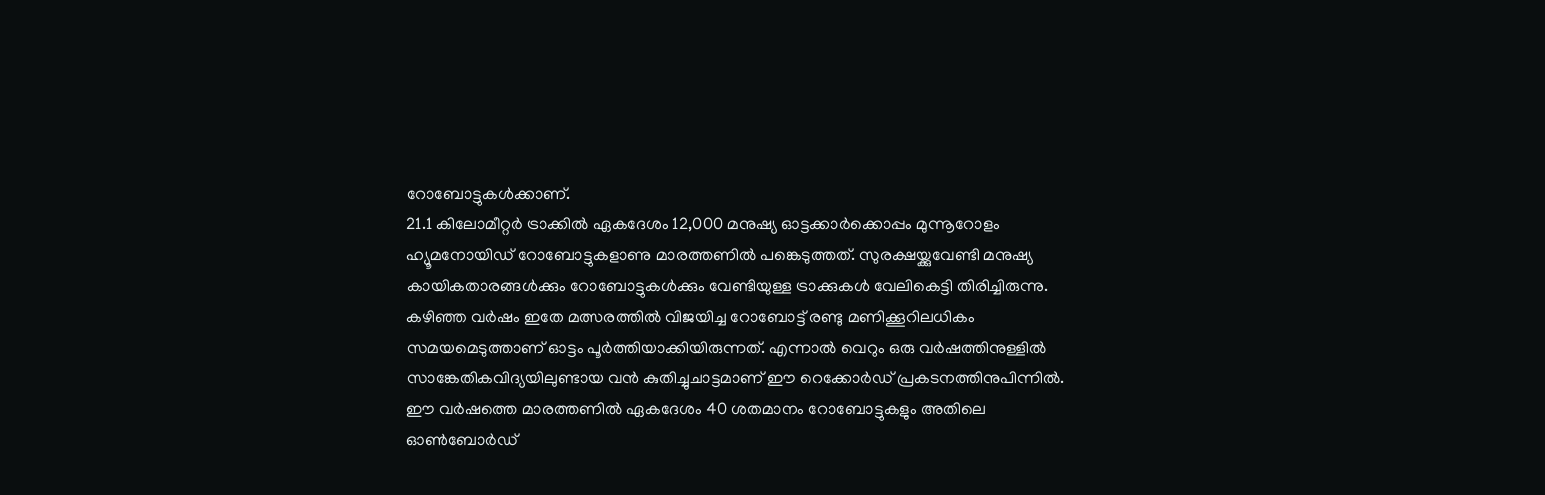റോബോട്ടുകൾക്കാണ്.
21.1 കിലോമീറ്റർ ട്രാക്കിൽ ഏകദേശം 12,000 മനുഷ്യ ഓട്ടക്കാർക്കൊപ്പം മുന്നൂറോളം ഹ്യൂമനോയിഡ് റോബോട്ടുകളാണു മാരത്തണിൽ പങ്കെടുത്തത്. സുരക്ഷയ്ക്കുവേണ്ടി മനുഷ്യ കായികതാരങ്ങൾക്കും റോബോട്ടുകൾക്കും വേണ്ടിയുള്ള ട്രാക്കുകൾ വേലികെട്ടി തിരിച്ചിരുന്നു.
കഴിഞ്ഞ വർഷം ഇതേ മത്സരത്തിൽ വിജയിച്ച റോബോട്ട് രണ്ടു മണിക്കൂറിലധികം സമയമെടുത്താണ് ഓട്ടം പൂർത്തിയാക്കിയിരുന്നത്. എന്നാൽ വെറും ഒരു വർഷത്തിനുള്ളിൽ സാങ്കേതികവിദ്യയിലുണ്ടായ വൻ കുതിച്ചുചാട്ടമാണ് ഈ റെക്കോർഡ് പ്രകടനത്തിനുപിന്നിൽ. ഈ വർഷത്തെ മാരത്തണിൽ ഏകദേശം 40 ശതമാനം റോബോട്ടുകളും അതിലെ ഓൺബോർഡ്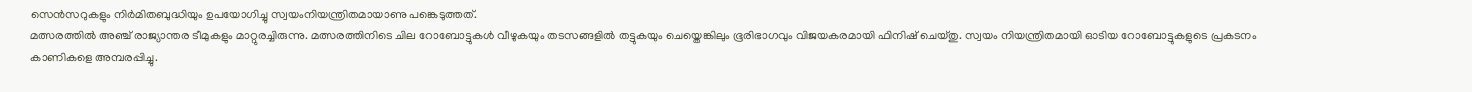സെൻസറുകളും നിർമിതബുദ്ധിയും ഉപയോഗിച്ചു സ്വയംനിയന്ത്രിതമായാണു പങ്കെടുത്തത്.
മത്സരത്തിൽ അഞ്ച് രാജ്യാന്തര ടീമുകളും മാറ്റുരച്ചിരുന്നു. മത്സരത്തിനിടെ ചില റോബോട്ടുകൾ വീഴുകയും തടസങ്ങളിൽ തട്ടുകയും ചെയ്തെങ്കിലും ഭൂരിഭാഗവും വിജയകരമായി ഫിനിഷ് ചെയ്തു. സ്വയം നിയന്ത്രിതമായി ഓടിയ റോബോട്ടുകളുടെ പ്രകടനം കാണികളെ അമ്പരപ്പിച്ചു.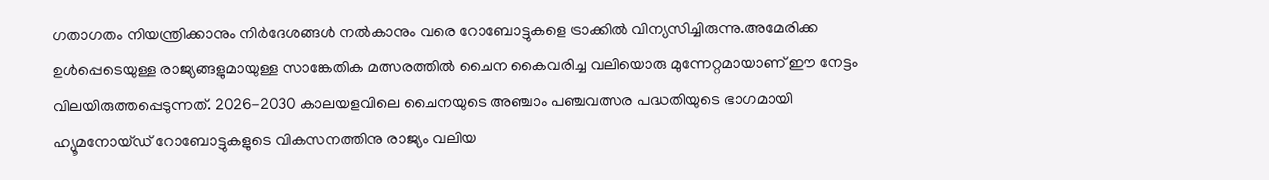ഗതാഗതം നിയന്ത്രിക്കാനും നിർദേശങ്ങൾ നൽകാനും വരെ റോബോട്ടുകളെ ട്രാക്കിൽ വിന്യസിച്ചിരുന്നു.അമേരിക്ക ഉൾപ്പെടെയുള്ള രാജ്യങ്ങളുമായുള്ള സാങ്കേതിക മത്സരത്തിൽ ചൈന കൈവരിച്ച വലിയൊരു മുന്നേറ്റമായാണ് ഈ നേട്ടം വിലയിരുത്തപ്പെടുന്നത്. 2026-2030 കാലയളവിലെ ചൈനയുടെ അഞ്ചാം പഞ്ചവത്സര പദ്ധതിയുടെ ഭാഗമായി ഹ്യൂമനോയ്ഡ് റോബോട്ടുകളുടെ വികസനത്തിനു രാജ്യം വലിയ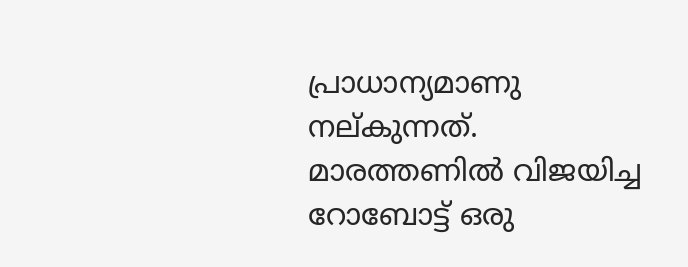പ്രാധാന്യമാണു നല്കുന്നത്.
മാരത്തണിൽ വിജയിച്ച റോബോട്ട് ഒരു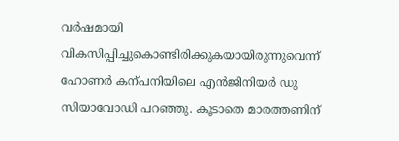വർഷമായി വികസിപ്പിച്ചുകൊണ്ടിരിക്കുകയായിരുന്നുവെന്ന് ഹോണർ കന്പനിയിലെ എൻജിനിയർ ഡു സിയാവോഡി പറഞ്ഞു. കൂടാതെ മാരത്തണിന്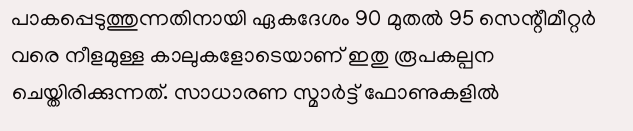പാകപ്പെടുത്തുന്നതിനായി ഏകദേശം 90 മുതൽ 95 സെന്റീമീറ്റർ വരെ നീളമുള്ള കാലുകളോടെയാണ് ഇതു രൂപകല്പന ചെയ്തിരിക്കുന്നത്. സാധാരണ സ്മാർട്ട് ഫോണുകളിൽ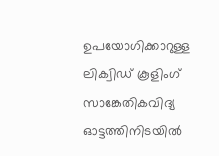ഉപയോഗിക്കാറുള്ള ലിക്വിഡ് കൂളിംഗ് സാങ്കേതികവിദ്യ ഓട്ടത്തിനിടയിൽ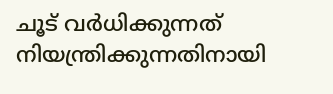ചൂട് വർധിക്കുന്നത് നിയന്ത്രിക്കുന്നതിനായി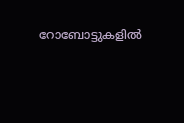റോബോട്ടുകളിൽ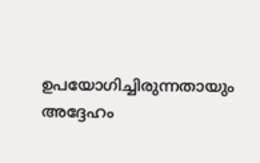ഉപയോഗിച്ചിരുന്നതായും അദ്ദേഹം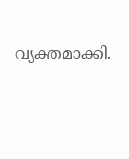വ്യക്തമാക്കി.